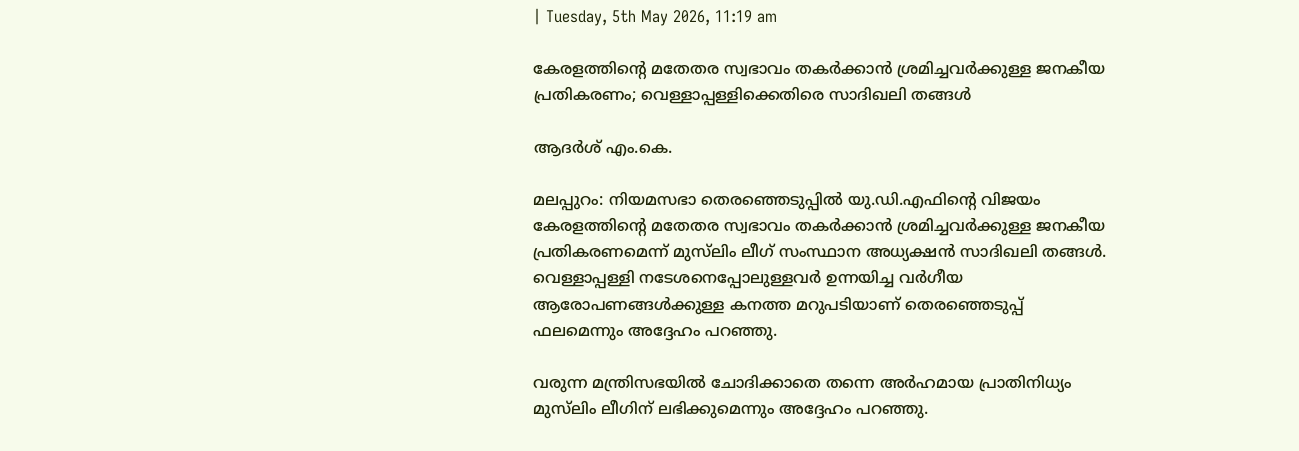| Tuesday, 5th May 2026, 11:19 am

കേരളത്തിന്റെ മതേതര സ്വഭാവം തകര്‍ക്കാന്‍ ശ്രമിച്ചവര്‍ക്കുള്ള ജനകീയ പ്രതികരണം; വെള്ളാപ്പള്ളിക്കെതിരെ സാദിഖലി തങ്ങള്‍

ആദര്‍ശ് എം.കെ.

മലപ്പുറം: നിയമസഭാ തെരഞ്ഞെടുപ്പില്‍ യു.ഡി.എഫിന്റെ വിജയം കേരളത്തിന്റെ മതേതര സ്വഭാവം തകര്‍ക്കാന്‍ ശ്രമിച്ചവര്‍ക്കുള്ള ജനകീയ പ്രതികരണമെന്ന് മുസ്‌ലിം ലീഗ് സംസ്ഥാന അധ്യക്ഷന്‍ സാദിഖലി തങ്ങള്‍. വെള്ളാപ്പള്ളി നടേശനെപ്പോലുള്ളവര്‍ ഉന്നയിച്ച വര്‍ഗീയ ആരോപണങ്ങള്‍ക്കുള്ള കനത്ത മറുപടിയാണ് തെരഞ്ഞെടുപ്പ് ഫലമെന്നും അദ്ദേഹം പറഞ്ഞു.

വരുന്ന മന്ത്രിസഭയില്‍ ചോദിക്കാതെ തന്നെ അര്‍ഹമായ പ്രാതിനിധ്യം മുസ്‌ലിം ലീഗിന് ലഭിക്കുമെന്നും അദ്ദേഹം പറഞ്ഞു.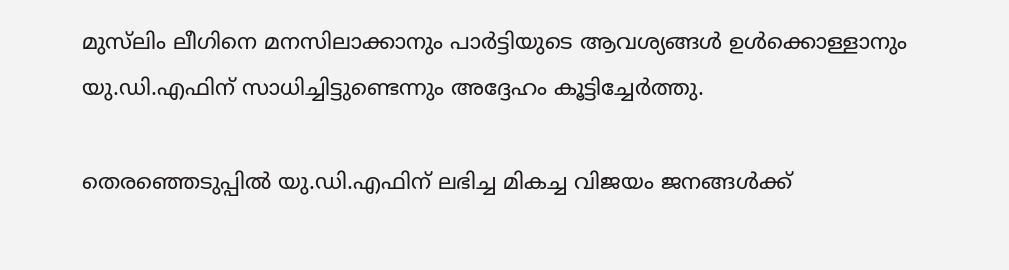മുസ്‌ലിം ലീഗിനെ മനസിലാക്കാനും പാര്‍ട്ടിയുടെ ആവശ്യങ്ങള്‍ ഉള്‍ക്കൊള്ളാനും യു.ഡി.എഫിന് സാധിച്ചിട്ടുണ്ടെന്നും അദ്ദേഹം കൂട്ടിച്ചേര്‍ത്തു.

തെരഞ്ഞെടുപ്പില്‍ യു.ഡി.എഫിന് ലഭിച്ച മികച്ച വിജയം ജനങ്ങള്‍ക്ക്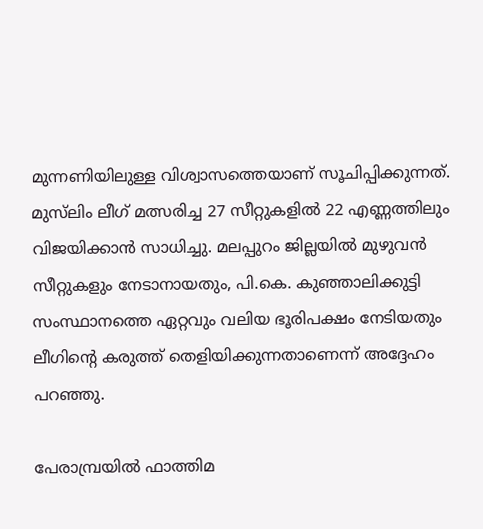മുന്നണിയിലുള്ള വിശ്വാസത്തെയാണ് സൂചിപ്പിക്കുന്നത്. മുസ്‌ലിം ലീഗ് മത്സരിച്ച 27 സീറ്റുകളില്‍ 22 എണ്ണത്തിലും വിജയിക്കാന്‍ സാധിച്ചു. മലപ്പുറം ജില്ലയില്‍ മുഴുവന്‍ സീറ്റുകളും നേടാനായതും, പി.കെ. കുഞ്ഞാലിക്കുട്ടി സംസ്ഥാനത്തെ ഏറ്റവും വലിയ ഭൂരിപക്ഷം നേടിയതും ലീഗിന്റെ കരുത്ത് തെളിയിക്കുന്നതാണെന്ന് അദ്ദേഹം പറഞ്ഞു.

പേരാമ്പ്രയില്‍ ഫാത്തിമ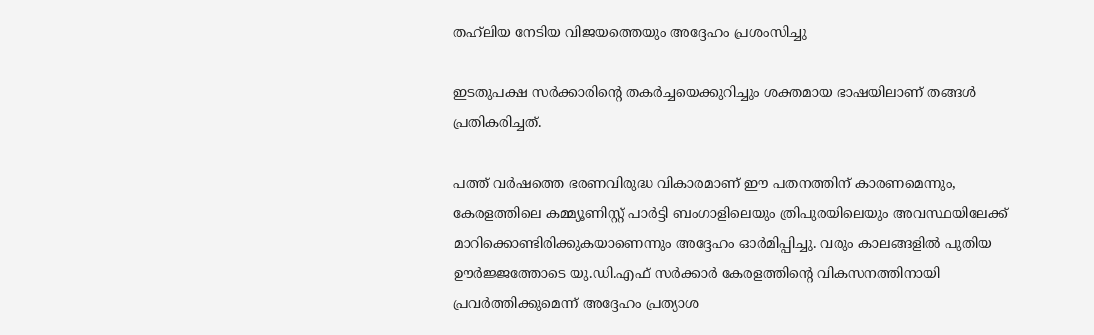തഹ്‌ലിയ നേടിയ വിജയത്തെയും അദ്ദേഹം പ്രശംസിച്ചു

ഇടതുപക്ഷ സര്‍ക്കാരിന്റെ തകര്‍ച്ചയെക്കുറിച്ചും ശക്തമായ ഭാഷയിലാണ് തങ്ങള്‍ പ്രതികരിച്ചത്.

പത്ത് വര്‍ഷത്തെ ഭരണവിരുദ്ധ വികാരമാണ് ഈ പതനത്തിന് കാരണമെന്നും, കേരളത്തിലെ കമ്മ്യൂണിസ്റ്റ് പാര്‍ട്ടി ബംഗാളിലെയും ത്രിപുരയിലെയും അവസ്ഥയിലേക്ക് മാറിക്കൊണ്ടിരിക്കുകയാണെന്നും അദ്ദേഹം ഓര്‍മിപ്പിച്ചു. വരും കാലങ്ങളില്‍ പുതിയ ഊര്‍ജ്ജത്തോടെ യു.ഡി.എഫ് സര്‍ക്കാര്‍ കേരളത്തിന്റെ വികസനത്തിനായി പ്രവര്‍ത്തിക്കുമെന്ന് അദ്ദേഹം പ്രത്യാശ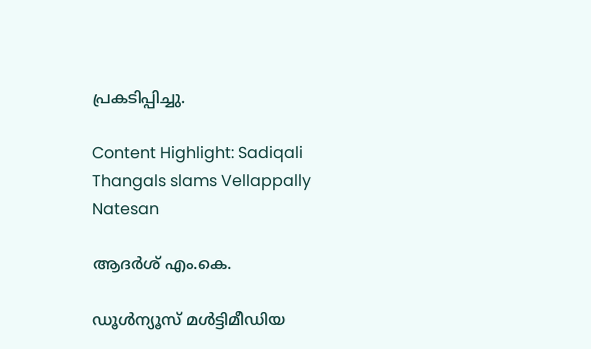പ്രകടിപ്പിച്ചു.

Content Highlight: Sadiqali Thangals slams Vellappally Natesan

ആദര്‍ശ് എം.കെ.

ഡൂള്‍ന്യൂസ് മള്‍ട്ടിമീഡിയ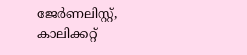ജേര്‍ണലിസ്റ്റ്, കാലിക്കറ്റ്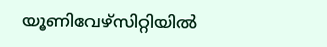യൂണിവേഴ്സിറ്റിയില്‍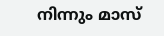നിന്നും മാസ്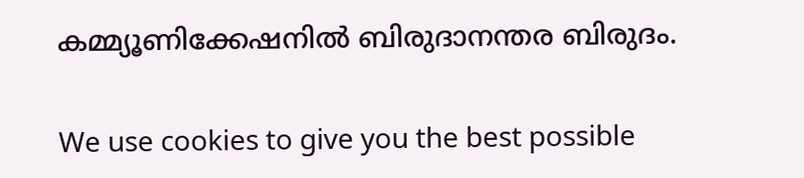കമ്മ്യൂണിക്കേഷനില്‍ ബിരുദാനന്തര ബിരുദം.

We use cookies to give you the best possible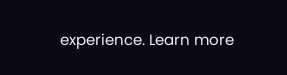experience. Learn more